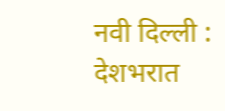नवी दिल्ली : देशभरात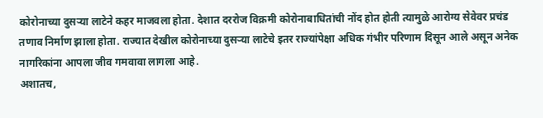कोरोनाच्या दुसऱ्या लाटेने कहर माजवला होता. देशात दररोज विक्रमी कोरोनाबाधितांची नोंद होत होती त्यामुळे आरोग्य सेवेवर प्रचंड तणाव निर्माण झाला होता. राज्यात देखील कोरोनाच्या दुसऱ्या लाटेचे इतर राज्यांपेक्षा अधिक गंभीर परिणाम दिसून आले असून अनेक नागरिकांना आपला जीव गमवावा लागला आहे.
अशातच,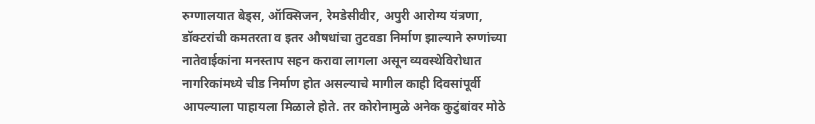रुग्णालयात बेड्स, ऑक्सिजन, रेमडेसीवीर, अपुरी आरोग्य यंत्रणा, डॉक्टरांची कमतरता व इतर औषधांचा तुटवडा निर्माण झाल्याने रुग्णांच्या नातेवाईकांना मनस्ताप सहन करावा लागला असून व्यवस्थेविरोधात नागरिकांमध्ये चीड निर्माण होत असल्याचे मागील काही दिवसांपूर्वी आपल्याला पाहायला मिळाले होते. तर कोरोनामुळे अनेक कुटुंबांवर मोठे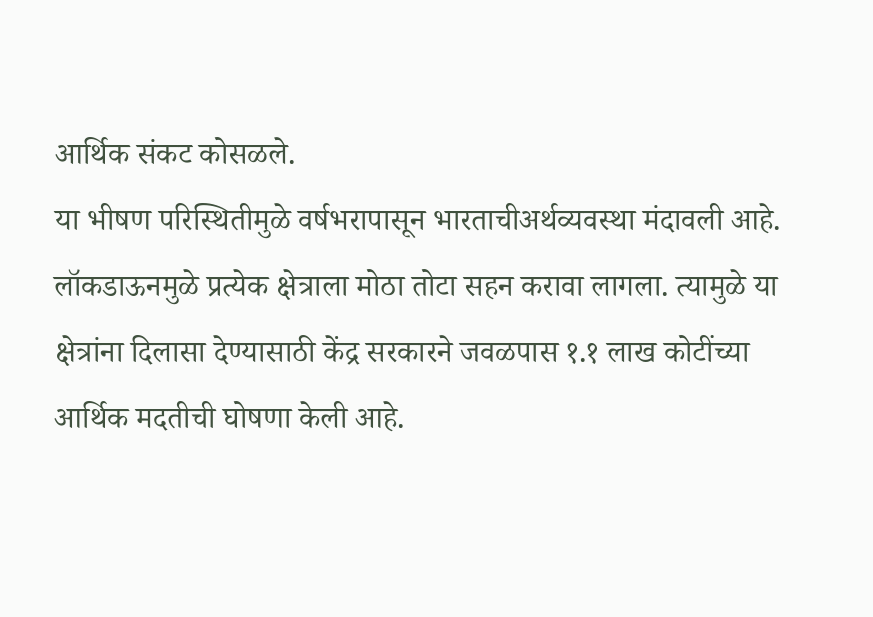आर्थिक संकट कोसळले.
या भीषण परिस्थितीमुळे वर्षभरापासून भारताचीअर्थव्यवस्था मंदावली आहे. लॉकडाऊनमुळे प्रत्येक क्षेत्राला मोठा तोटा सहन करावा लागला. त्यामुळे या क्षेत्रांना दिलासा देण्यासाठी केंद्र सरकारने जवळपास १.१ लाख कोटींच्या आर्थिक मदतीची घोषणा केली आहे.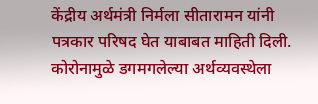केंद्रीय अर्थमंत्री निर्मला सीतारामन यांनी पत्रकार परिषद घेत याबाबत माहिती दिली. कोरोनामुळे डगमगलेल्या अर्थव्यवस्थेला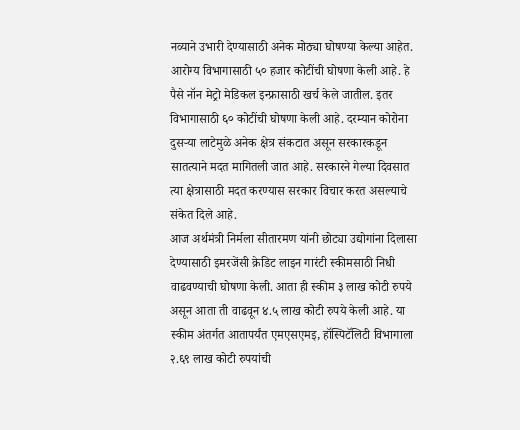नव्याने उभारी देण्यासाठी अनेक मोठ्या घोषण्या केल्या आहेत.
आरोग्य विभागासाठी ५० हजार कोटींची घोषणा केली आहे. हे पैसे नॉन मेट्रो मेडिकल इन्फ्रासाठी खर्च केले जातील. इतर विभागासाठी ६० कोटींची घोषणा केली आहे. दरम्यान कोरोना दुसऱ्या लाटेमुळे अनेक क्षेत्र संकटात असून सरकारकडून सातत्याने मदत मागितली जात आहे. सरकारने गेल्या दिवसात त्या क्षेत्रासाठी मदत करण्यास सरकार विचार करत असल्याचे संकेत दिले आहे.
आज अर्थमंत्री निर्मला सीतारमण यांनी छोट्या उद्योगांना दिलासा देण्यासाठी इमरजेंसी क्रेडिट लाइन गारंटी स्कीमसाठी निधी वाढवण्याची घोषणा केली. आता ही स्कीम ३ लाख कोटी रुपये असून आता ती वाढवून ४.५ लाख कोटी रुपये केली आहे. या स्कीम अंतर्गत आतापर्यंत एमएसएमइ, हॉस्पिटॅलिटी विभागाला २.६९ लाख कोटी रुपयांची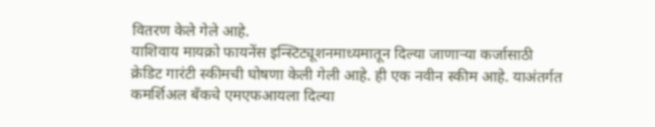वितरण केले गेले आहे.
याशिवाय मायक्रो फायनेंस इन्स्टिट्यूशनमाध्यमातून दिल्या जाणाऱ्या कर्जासाठी क्रेडिट गारंटी स्कीमची घोषणा केली गेली आहे. ही एक नवीन स्कीम आहे. याअंतर्गत कमर्शिअल बँकचे एमएफआयला दिल्या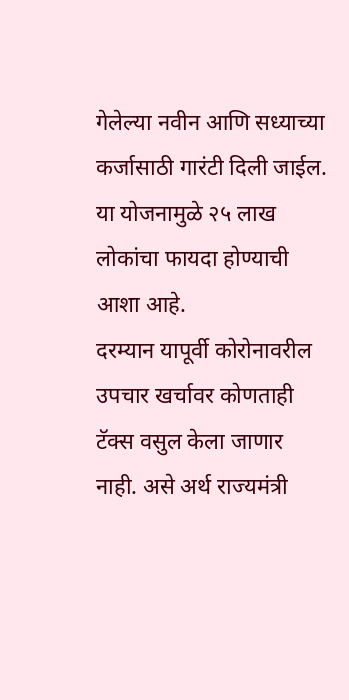गेलेल्या नवीन आणि सध्याच्या कर्जासाठी गारंटी दिली जाईल. या योजनामुळे २५ लाख लोकांचा फायदा होण्याची आशा आहे.
दरम्यान यापूर्वी कोरोनावरील उपचार खर्चावर कोणताही टॅक्स वसुल केला जाणार नाही. असे अर्थ राज्यमंत्री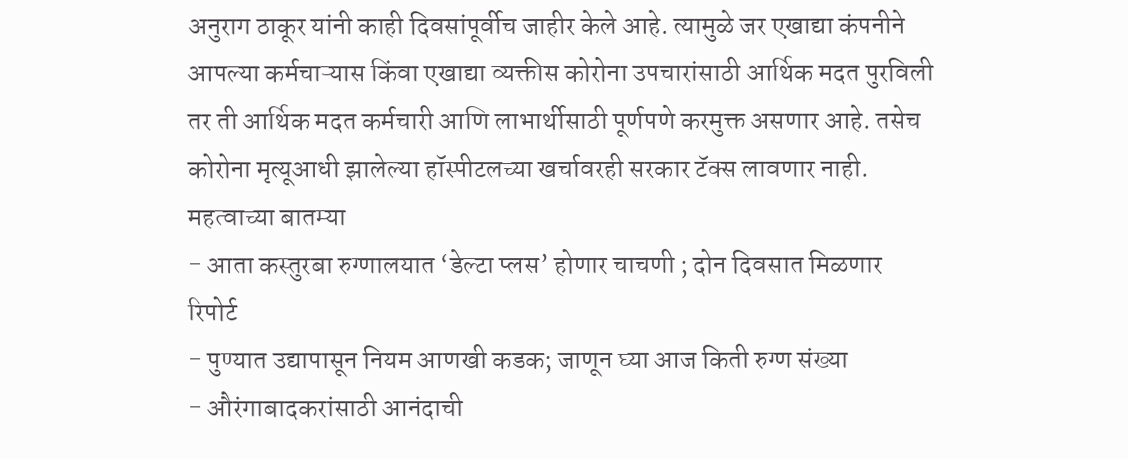अनुराग ठाकूर यांनी काही दिवसांपूर्वीच जाहीर केले आहे. त्यामुळे जर एखाद्या कंपनीने आपल्या कर्मचाऱ्यास किंवा एखाद्या व्यक्तीस कोरोना उपचारांसाठी आर्थिक मदत पुरविली तर ती आर्थिक मदत कर्मचारी आणि लाभार्थीसाठी पूर्णपणे करमुक्त असणार आहे. तसेच कोरोना मृत्यूआधी झालेल्या हॉस्पीटलच्या खर्चावरही सरकार टॅक्स लावणार नाही.
महत्वाच्या बातम्या
- आता कस्तुरबा रुग्णालयात ‘डेल्टा प्लस’ होणार चाचणी ; दोन दिवसात मिळणार रिपोर्ट
- पुण्यात उद्यापासून नियम आणखी कडक; जाणून घ्या आज किती रुग्ण संख्या
- औरंगाबादकरांसाठी आनंदाची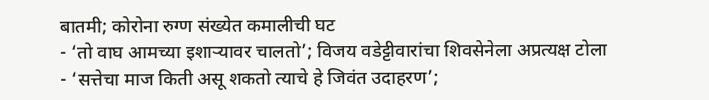बातमी; कोरोना रुग्ण संख्येत कमालीची घट
- ‘तो वाघ आमच्या इशाऱ्यावर चालतो’; विजय वडेट्टीवारांचा शिवसेनेला अप्रत्यक्ष टोला
- ‘सत्तेचा माज किती असू शकतो त्याचे हे जिवंत उदाहरण’;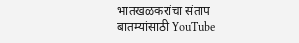भातखळकरांचा संताप
बातम्यांसाठी YouTube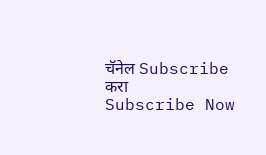चॅनेल Subscribe करा
Subscribe Now